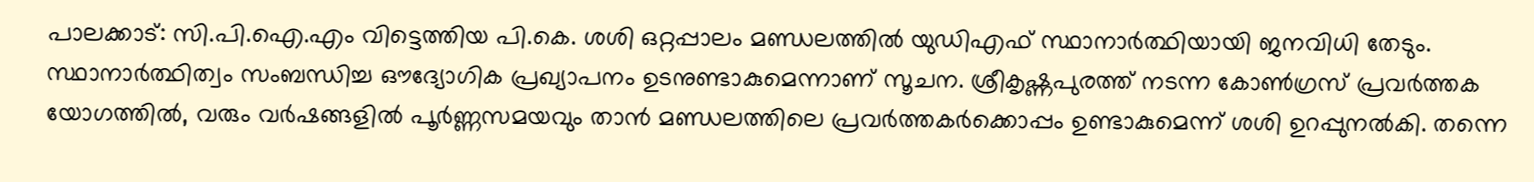പാലക്കാട്: സി.പി.ഐ.എം വിട്ടെത്തിയ പി.കെ. ശശി ഒറ്റപ്പാലം മണ്ഡലത്തിൽ യുഡിഎഫ് സ്ഥാനാർത്ഥിയായി ജനവിധി തേടും. സ്ഥാനാർത്ഥിത്വം സംബന്ധിച്ച ഔദ്യോഗിക പ്രഖ്യാപനം ഉടനുണ്ടാകുമെന്നാണ് സൂചന. ശ്രീകൃഷ്ണപുരത്ത് നടന്ന കോൺഗ്രസ് പ്രവർത്തക യോഗത്തിൽ, വരും വർഷങ്ങളിൽ പൂർണ്ണസമയവും താൻ മണ്ഡലത്തിലെ പ്രവർത്തകർക്കൊപ്പം ഉണ്ടാകുമെന്ന് ശശി ഉറപ്പുനൽകി. തന്നെ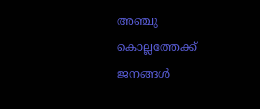അഞ്ചു കൊല്ലത്തേക്ക് ജനങ്ങൾ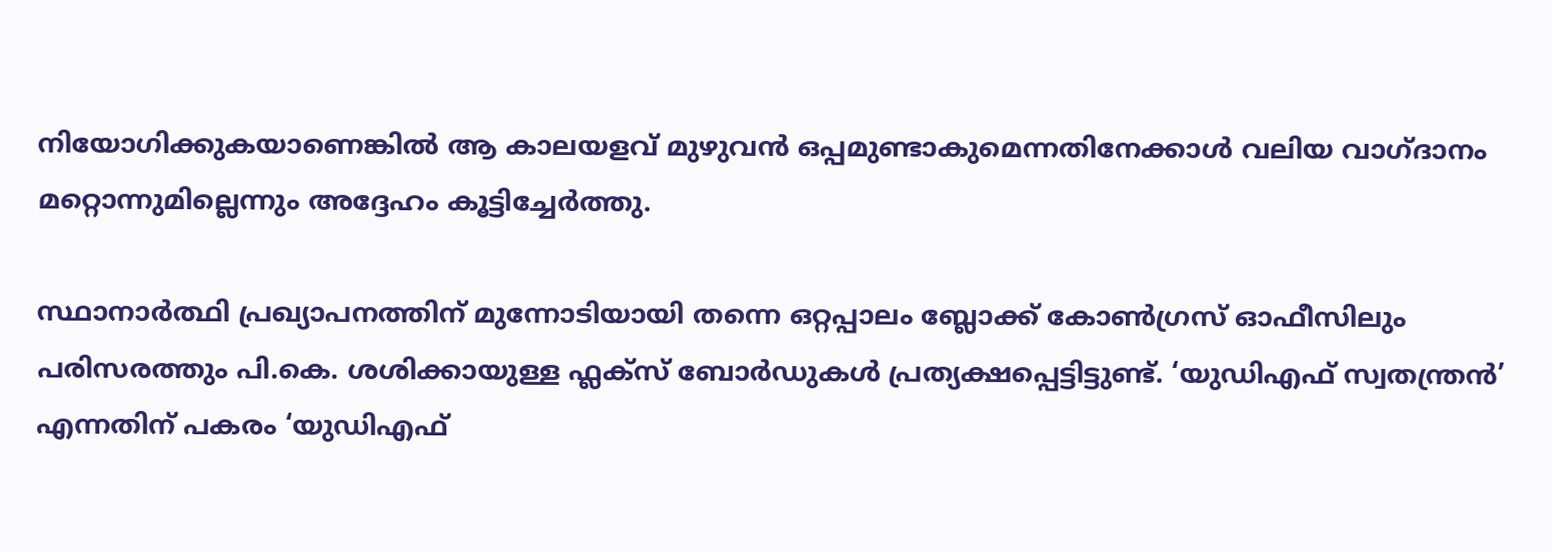നിയോഗിക്കുകയാണെങ്കിൽ ആ കാലയളവ് മുഴുവൻ ഒപ്പമുണ്ടാകുമെന്നതിനേക്കാൾ വലിയ വാഗ്ദാനം മറ്റൊന്നുമില്ലെന്നും അദ്ദേഹം കൂട്ടിച്ചേർത്തു.

സ്ഥാനാർത്ഥി പ്രഖ്യാപനത്തിന് മുന്നോടിയായി തന്നെ ഒറ്റപ്പാലം ബ്ലോക്ക് കോൺഗ്രസ് ഓഫീസിലും പരിസരത്തും പി.കെ. ശശിക്കായുള്ള ഫ്ലക്സ് ബോർഡുകൾ പ്രത്യക്ഷപ്പെട്ടിട്ടുണ്ട്. ‘യുഡിഎഫ് സ്വതന്ത്രൻ’ എന്നതിന് പകരം ‘യുഡിഎഫ്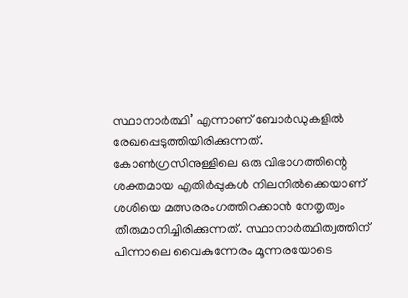സ്ഥാനാർത്ഥി’ എന്നാണ് ബോർഡുകളിൽ രേഖപ്പെടുത്തിയിരിക്കുന്നത്. കോൺഗ്രസിനുള്ളിലെ ഒരു വിഭാഗത്തിന്റെ ശക്തമായ എതിർപ്പുകൾ നിലനിൽക്കെയാണ് ശശിയെ മത്സരരംഗത്തിറക്കാൻ നേതൃത്വം തീരുമാനിച്ചിരിക്കുന്നത്. സ്ഥാനാർത്ഥിത്വത്തിന് പിന്നാലെ വൈകുന്നേരം മൂന്നരയോടെ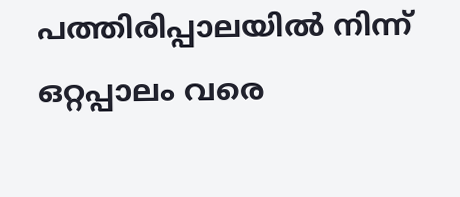പത്തിരിപ്പാലയിൽ നിന്ന് ഒറ്റപ്പാലം വരെ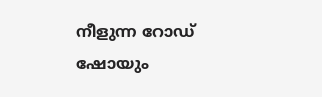നീളുന്ന റോഡ് ഷോയും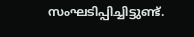സംഘടിപ്പിച്ചിട്ടുണ്ട്.